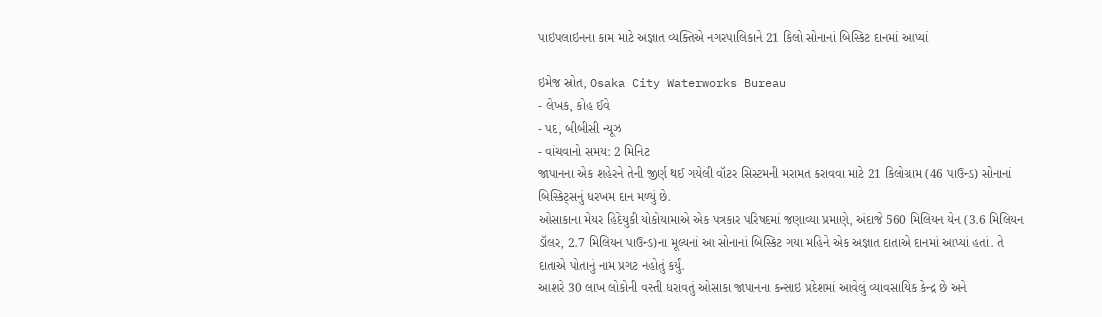પાઇપલાઇનના કામ માટે અજ્ઞાત વ્યક્તિએ નગરપાલિકાને 21 કિલો સોનાનાં બિસ્કિટ દાનમાં આપ્યાં

ઇમેજ સ્રોત, Osaka City Waterworks Bureau
- લેખક, કોહ ઈવે
- પદ, બીબીસી ન્યૂઝ
- વાંચવાનો સમય: 2 મિનિટ
જાપાનના એક શહેરને તેની જીર્ણ થઈ ગયેલી વૉટર સિસ્ટમની મરામત કરાવવા માટે 21 કિલોગ્રામ (46 પાઉન્ડ) સોનાનાં બિસ્કિટ્સનું ધરખમ દાન મળ્યું છે.
ઓસાકાના મેયર હિદેયુકી યોકોયામાએ એક પત્રકાર પરિષદમાં જણાવ્યા પ્રમાણે, અંદાજે 560 મિલિયન યેન (3.6 મિલિયન ડૉલર, 2.7 મિલિયન પાઉન્ડ)ના મૂલ્યનાં આ સોનાનાં બિસ્કિટ ગયા મહિને એક અજ્ઞાત દાતાએ દાનમાં આપ્યાં હતાં. તે દાતાએ પોતાનું નામ પ્રગટ નહોતું કર્યું.
આશરે 30 લાખ લોકોની વસ્તી ધરાવતું ઓસાકા જાપાનના કન્સાઇ પ્રદેશમાં આવેલું વ્યાવસાયિક કેન્દ્ર છે અને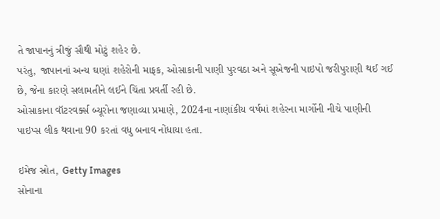તે જાપાનનું ત્રીજું સૌથી મોટું શહેર છે.
પરંતુ, જાપાનનાં અન્ય ઘણાં શહેરોની માફક, ઓસાકાની પાણી પુરવઠા અને સૂએજની પાઇપો જરીપુરાણી થઈ ગઈ છે, જેના કારણે સલામતીને લઈને ચિંતા પ્રવર્તી રહી છે.
ઓસાકાના વૉટરવર્ક્સ બ્યૂરોના જણાવ્યા પ્રમાણે, 2024ના નાણાંકીય વર્ષમાં શહેરના માર્ગોની નીચે પાણીની પાઇપ્સ લીક થવાના 90 કરતાં વધુ બનાવ નોંધાયા હતા.

ઇમેજ સ્રોત, Getty Images
સોનાના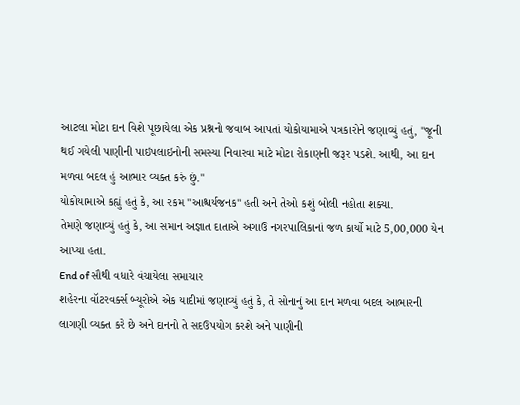આટલા મોટા દાન વિશે પૂછાયેલા એક પ્રશ્નનો જવાબ આપતાં યોકોયામાએ પત્રકારોને જણાવ્યું હતું, "જૂની થઈ ગયેલી પાણીની પાઇપલાઇનોની સમસ્યા નિવારવા માટે મોટા રોકાણની જરૂર પડશે. આથી, આ દાન મળવા બદલ હું આભાર વ્યક્ત કરું છું."
યોકોયામાએ કહ્યું હતું કે, આ રકમ "આશ્ચર્યજનક" હતી અને તેઓ કશું બોલી નહોતા શક્યા.
તેમણે જણાવ્યું હતું કે, આ સમાન અજ્ઞાત દાતાએ અગાઉ નગરપાલિકાનાં જળ કાર્યો માટે 5,00,000 યેન આપ્યા હતા.
End of સૌથી વધારે વંચાયેલા સમાચાર
શહેરના વૉટરવર્ક્સ બ્યૂરોએ એક યાદીમાં જણાવ્યું હતું કે, તે સોનાનું આ દાન મળવા બદલ આભારની લાગણી વ્યક્ત કરે છે અને દાનનો તે સદઉપયોગ કરશે અને પાણીની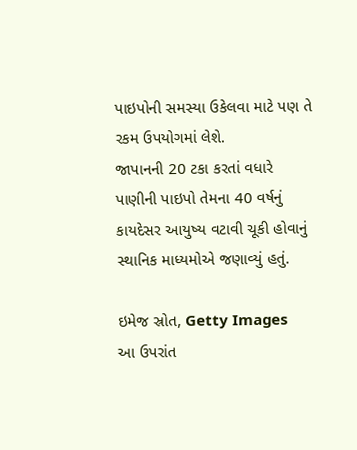પાઇપોની સમસ્યા ઉકેલવા માટે પણ તે રકમ ઉપયોગમાં લેશે.
જાપાનની 20 ટકા કરતાં વધારે પાણીની પાઇપો તેમના 40 વર્ષનું કાયદેસર આયુષ્ય વટાવી ચૂકી હોવાનું સ્થાનિક માધ્યમોએ જણાવ્યું હતું.

ઇમેજ સ્રોત, Getty Images
આ ઉપરાંત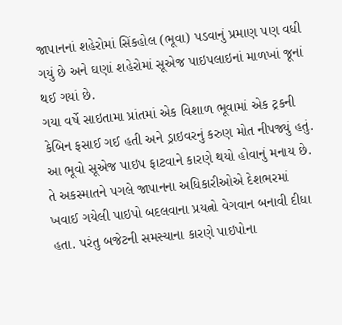જાપાનનાં શહેરોમાં સિંકહોલ (ભૂવા) પડવાનું પ્રમાણ પણ વધી ગયું છે અને ઘણાં શહેરોમાં સૂએજ પાઇપલાઇનાં માળખાં જૂનાં થઈ ગયાં છે.
ગયા વર્ષે સાઇતામા પ્રાંતમાં એક વિશાળ ભૂવામાં એક ટ્રકની કેબિન ફસાઈ ગઈ હતી અને ડ્રાઇવરનું કરુણ મોત નીપજ્યું હતું.
આ ભૂવો સૂએજ પાઇપ ફાટવાને કારણે થયો હોવાનું મનાય છે.
તે અકસ્માતને પગલે જાપાનના અધિકારીઓએ દેશભરમાં ખવાઈ ગયેલી પાઇપો બદલવાના પ્રયત્નો વેગવાન બનાવી દીધા હતા. પરંતુ બજેટની સમસ્યાના કારણે પાઇપોના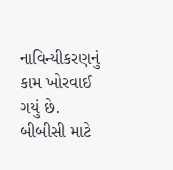નાવિન્યીકરણનું કામ ખોરવાઈ ગયું છે.
બીબીસી માટે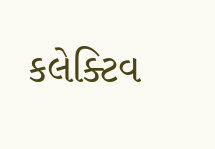કલેક્ટિવ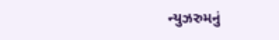ન્યુઝરુમનું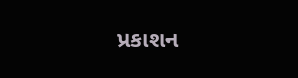પ્રકાશન